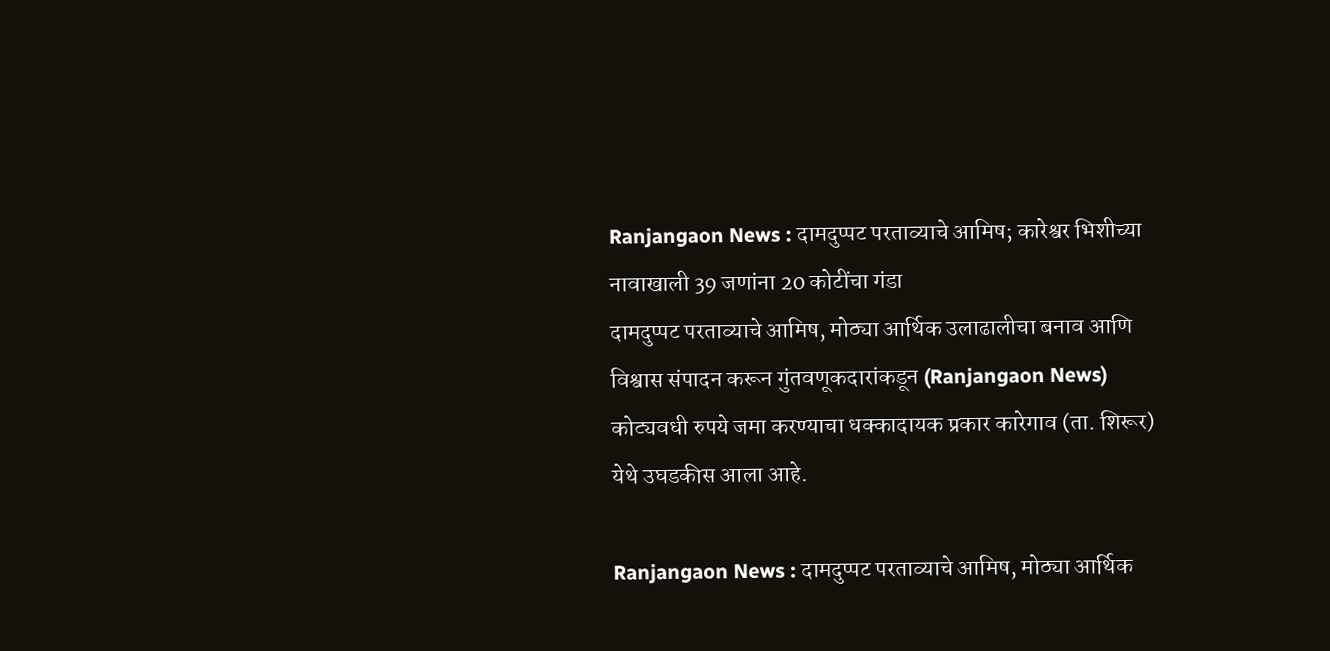Ranjangaon News : दामदुप्पट परताव्याचे आमिष; कारेश्वर भिशीच्या नावाखाली 39 जणांना 20 कोटींचा गंडा
दामदुप्पट परताव्याचे आमिष, मोठ्या आर्थिक उलाढालीचा बनाव आणि विश्वास संपादन करून गुंतवणूकदारांकडून (Ranjangaon News) कोट्यवधी रुपये जमा करण्याचा धक्कादायक प्रकार कारेगाव (ता. शिरूर) येथे उघडकीस आला आहे.

Ranjangaon News : दामदुप्पट परताव्याचे आमिष, मोठ्या आर्थिक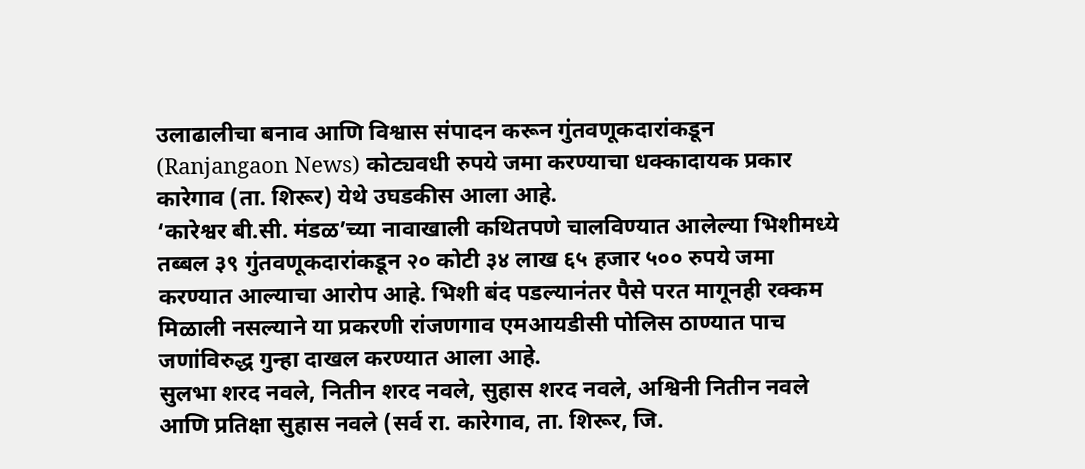उलाढालीचा बनाव आणि विश्वास संपादन करून गुंतवणूकदारांकडून (Ranjangaon News) कोट्यवधी रुपये जमा करण्याचा धक्कादायक प्रकार कारेगाव (ता. शिरूर) येथे उघडकीस आला आहे.
‘कारेश्वर बी.सी. मंडळ’च्या नावाखाली कथितपणे चालविण्यात आलेल्या भिशीमध्ये तब्बल ३९ गुंतवणूकदारांकडून २० कोटी ३४ लाख ६५ हजार ५०० रुपये जमा करण्यात आल्याचा आरोप आहे. भिशी बंद पडल्यानंतर पैसे परत मागूनही रक्कम मिळाली नसल्याने या प्रकरणी रांजणगाव एमआयडीसी पोलिस ठाण्यात पाच जणांविरुद्ध गुन्हा दाखल करण्यात आला आहे.
सुलभा शरद नवले, नितीन शरद नवले, सुहास शरद नवले, अश्विनी नितीन नवले आणि प्रतिक्षा सुहास नवले (सर्व रा. कारेगाव, ता. शिरूर, जि.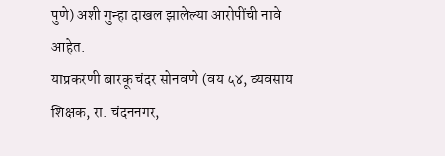पुणे) अशी गुन्हा दाखल झालेल्या आरोपींची नावे आहेत.
याप्रकरणी बारकू चंदर सोनवणे (वय ५४, व्यवसाय शिक्षक, रा. चंदननगर,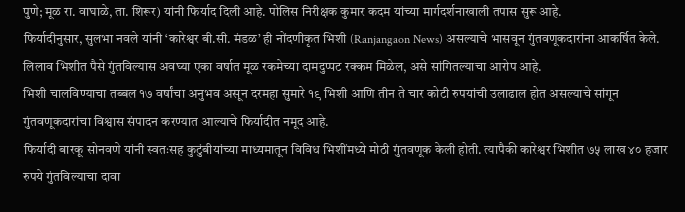पुणे; मूळ रा. वाघाळे, ता. शिरूर) यांनी फिर्याद दिली आहे. पोलिस निरीक्षक कुमार कदम यांच्या मार्गदर्शनाखाली तपास सुरू आहे.
फिर्यादीनुसार, सुलभा नवले यांनी ‘कारेश्वर बी.सी. मंडळ’ ही नोंदणीकृत भिशी (Ranjangaon News) असल्याचे भासवून गुंतवणूकदारांना आकर्षित केले. लिलाव भिशीत पैसे गुंतविल्यास अवघ्या एका वर्षात मूळ रकमेच्या दामदुप्पट रक्कम मिळेल, असे सांगितल्याचा आरोप आहे.
भिशी चालविण्याचा तब्बल १७ वर्षांचा अनुभव असून दरमहा सुमारे १९ भिशी आणि तीन ते चार कोटी रुपयांची उलाढाल होत असल्याचे सांगून गुंतवणूकदारांचा विश्वास संपादन करण्यात आल्याचे फिर्यादीत नमूद आहे.
फिर्यादी बारकू सोनवणे यांनी स्वतःसह कुटुंबीयांच्या माध्यमातून विविध भिशींमध्ये मोठी गुंतवणूक केली होती. त्यापैकी कारेश्वर भिशीत ७५ लाख ४० हजार रुपये गुंतविल्याचा दावा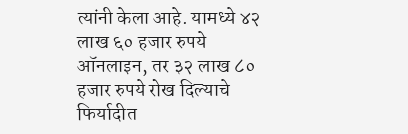त्यांनी केला आहे. यामध्ये ४२ लाख ६० हजार रुपये ऑनलाइन, तर ३२ लाख ८० हजार रुपये रोख दिल्याचे फिर्यादीत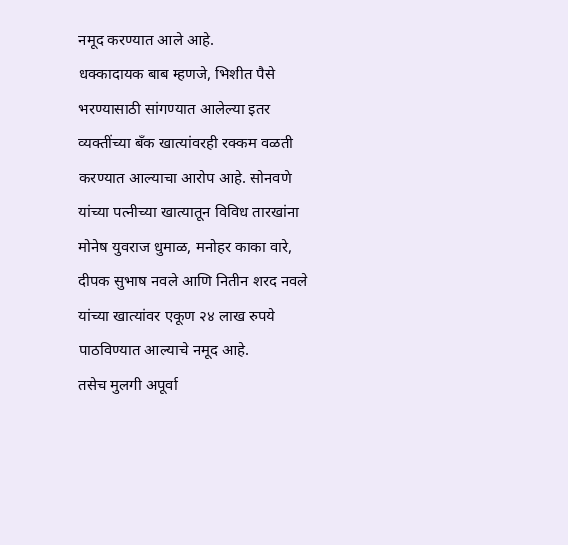नमूद करण्यात आले आहे.
धक्कादायक बाब म्हणजे, भिशीत पैसे भरण्यासाठी सांगण्यात आलेल्या इतर व्यक्तींच्या बँक खात्यांवरही रक्कम वळती करण्यात आल्याचा आरोप आहे. सोनवणे यांच्या पत्नीच्या खात्यातून विविध तारखांना मोनेष युवराज धुमाळ, मनोहर काका वारे, दीपक सुभाष नवले आणि नितीन शरद नवले यांच्या खात्यांवर एकूण २४ लाख रुपये पाठविण्यात आल्याचे नमूद आहे.
तसेच मुलगी अपूर्वा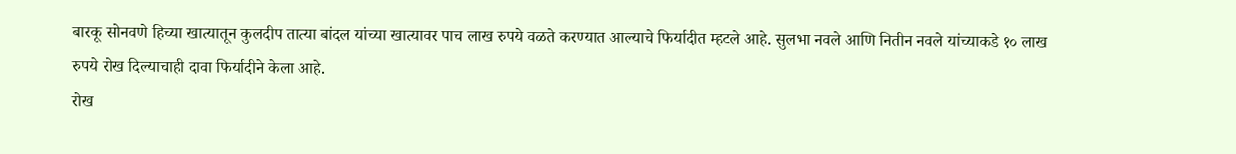बारकू सोनवणे हिच्या खात्यातून कुलदीप तात्या बांदल यांच्या खात्यावर पाच लाख रुपये वळते करण्यात आल्याचे फिर्यादीत म्हटले आहे. सुलभा नवले आणि नितीन नवले यांच्याकडे १० लाख रुपये रोख दिल्याचाही दावा फिर्यादीने केला आहे.
रोख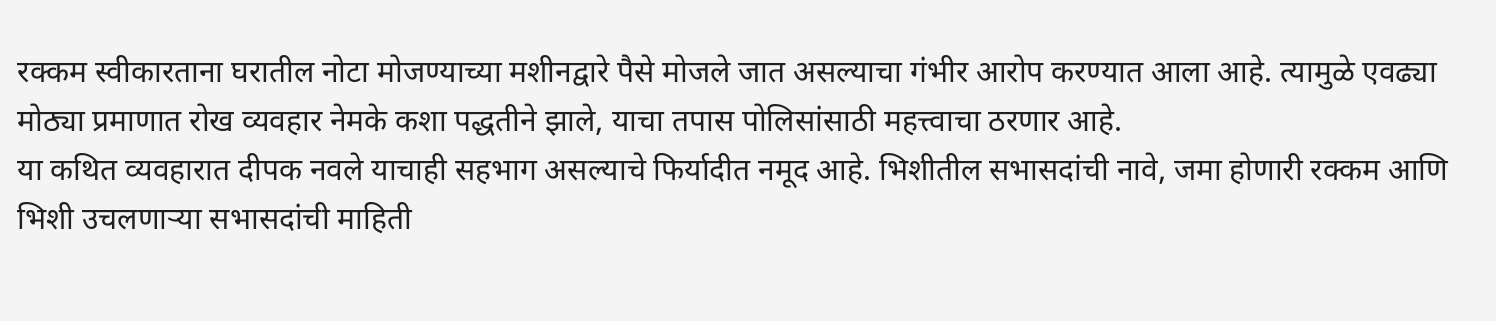रक्कम स्वीकारताना घरातील नोटा मोजण्याच्या मशीनद्वारे पैसे मोजले जात असल्याचा गंभीर आरोप करण्यात आला आहे. त्यामुळे एवढ्या मोठ्या प्रमाणात रोख व्यवहार नेमके कशा पद्धतीने झाले, याचा तपास पोलिसांसाठी महत्त्वाचा ठरणार आहे.
या कथित व्यवहारात दीपक नवले याचाही सहभाग असल्याचे फिर्यादीत नमूद आहे. भिशीतील सभासदांची नावे, जमा होणारी रक्कम आणि भिशी उचलणाऱ्या सभासदांची माहिती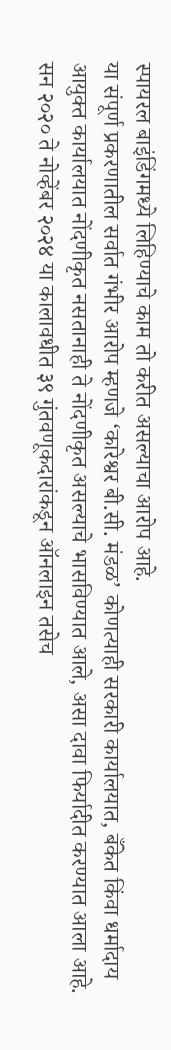स्पायरल बाइंडिंगमध्ये लिहिण्याचे काम तो करीत असल्याचा आरोप आहे.
या संपूर्ण प्रकरणातील सर्वात गंभीर आरोप म्हणजे ‘कारेश्वर बी.सी. मंडळ’ कोणत्याही सरकारी कार्यालयात, बँकेत किंवा धर्मादाय आयुक्त कार्यालयात नोंदणीकृत नसतानाही ते नोंदणीकृत असल्याचे भासविण्यात आले, असा दावा फिर्यादीत करण्यात आला आहे.
सन २०२० ते नोव्हेंबर २०२४ या कालावधीत ३९ गुंतवणूकदारांकडून ऑनलाइन तसेच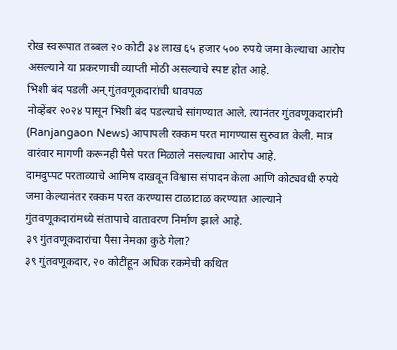रोख स्वरूपात तब्बल २० कोटी ३४ लाख ६५ हजार ५०० रुपये जमा केल्याचा आरोप असल्याने या प्रकरणाची व्याप्ती मोठी असल्याचे स्पष्ट होत आहे.
भिशी बंद पडली अन् गुंतवणूकदारांची धावपळ
नोव्हेंबर २०२४ पासून भिशी बंद पडल्याचे सांगण्यात आले. त्यानंतर गुंतवणूकदारांनी (Ranjangaon News) आपापली रक्कम परत मागण्यास सुरुवात केली. मात्र वारंवार मागणी करूनही पैसे परत मिळाले नसल्याचा आरोप आहे.
दामदुप्पट परताव्याचे आमिष दाखवून विश्वास संपादन केला आणि कोट्यवधी रुपये जमा केल्यानंतर रक्कम परत करण्यास टाळाटाळ करण्यात आल्याने गुंतवणूकदारांमध्ये संतापाचे वातावरण निर्माण झाले आहे.
३९ गुंतवणूकदारांचा पैसा नेमका कुठे गेला?
३९ गुंतवणूकदार, २० कोटींहून अधिक रकमेची कथित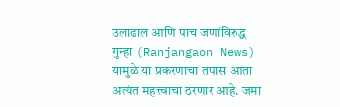उलाढाल आणि पाच जणांविरुद्ध गुन्हा (Ranjangaon News) यामुळे या प्रकरणाचा तपास आता अत्यंत महत्त्वाचा ठरणार आहे. जमा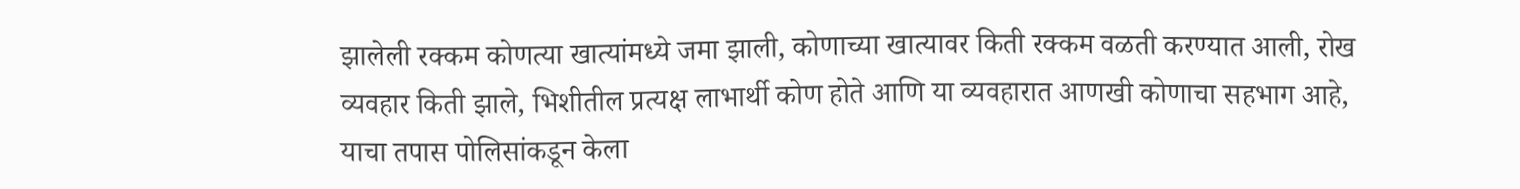झालेली रक्कम कोणत्या खात्यांमध्ये जमा झाली, कोणाच्या खात्यावर किती रक्कम वळती करण्यात आली, रोख व्यवहार किती झाले, भिशीतील प्रत्यक्ष लाभार्थी कोण होते आणि या व्यवहारात आणखी कोणाचा सहभाग आहे, याचा तपास पोलिसांकडून केला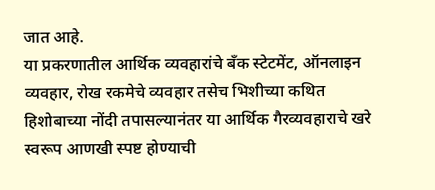जात आहे.
या प्रकरणातील आर्थिक व्यवहारांचे बँक स्टेटमेंट, ऑनलाइन व्यवहार, रोख रकमेचे व्यवहार तसेच भिशीच्या कथित हिशोबाच्या नोंदी तपासल्यानंतर या आर्थिक गैरव्यवहाराचे खरे स्वरूप आणखी स्पष्ट होण्याची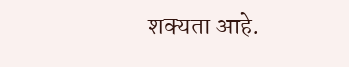शक्यता आहे.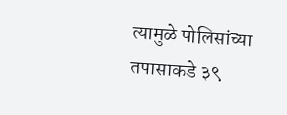त्यामुळे पोलिसांच्या तपासाकडे ३९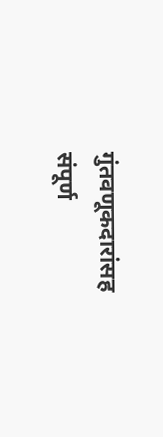गुंतवणूकदारांसह संपूर्ण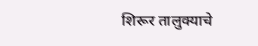शिरूर तालुक्याचे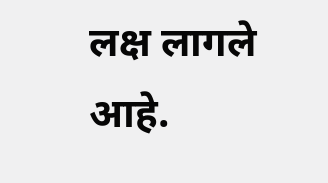लक्ष लागले आहे.